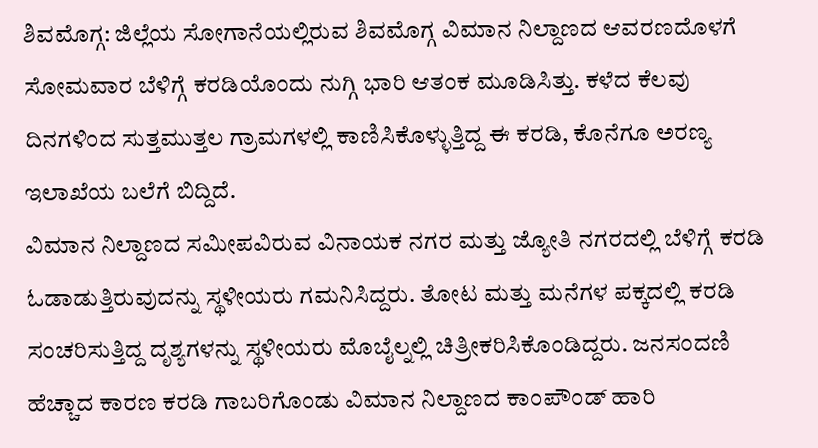ಶಿವಮೊಗ್ಗ: ಜಿಲ್ಲೆಯ ಸೋಗಾನೆಯಲ್ಲಿರುವ ಶಿವಮೊಗ್ಗ ವಿಮಾನ ನಿಲ್ದಾಣದ ಆವರಣದೊಳಗೆ ಸೋಮವಾರ ಬೆಳಿಗ್ಗೆ ಕರಡಿಯೊಂದು ನುಗ್ಗಿ ಭಾರಿ ಆತಂಕ ಮೂಡಿಸಿತ್ತು. ಕಳೆದ ಕೆಲವು ದಿನಗಳಿಂದ ಸುತ್ತಮುತ್ತಲ ಗ್ರಾಮಗಳಲ್ಲಿ ಕಾಣಿಸಿಕೊಳ್ಳುತ್ತಿದ್ದ ಈ ಕರಡಿ, ಕೊನೆಗೂ ಅರಣ್ಯ ಇಲಾಖೆಯ ಬಲೆಗೆ ಬಿದ್ದಿದೆ.
ವಿಮಾನ ನಿಲ್ದಾಣದ ಸಮೀಪವಿರುವ ವಿನಾಯಕ ನಗರ ಮತ್ತು ಜ್ಯೋತಿ ನಗರದಲ್ಲಿ ಬೆಳಿಗ್ಗೆ ಕರಡಿ ಓಡಾಡುತ್ತಿರುವುದನ್ನು ಸ್ಥಳೀಯರು ಗಮನಿಸಿದ್ದರು. ತೋಟ ಮತ್ತು ಮನೆಗಳ ಪಕ್ಕದಲ್ಲಿ ಕರಡಿ ಸಂಚರಿಸುತ್ತಿದ್ದ ದೃಶ್ಯಗಳನ್ನು ಸ್ಥಳೀಯರು ಮೊಬೈಲ್ನಲ್ಲಿ ಚಿತ್ರೀಕರಿಸಿಕೊಂಡಿದ್ದರು. ಜನಸಂದಣಿ ಹೆಚ್ಚಾದ ಕಾರಣ ಕರಡಿ ಗಾಬರಿಗೊಂಡು ವಿಮಾನ ನಿಲ್ದಾಣದ ಕಾಂಪೌಂಡ್ ಹಾರಿ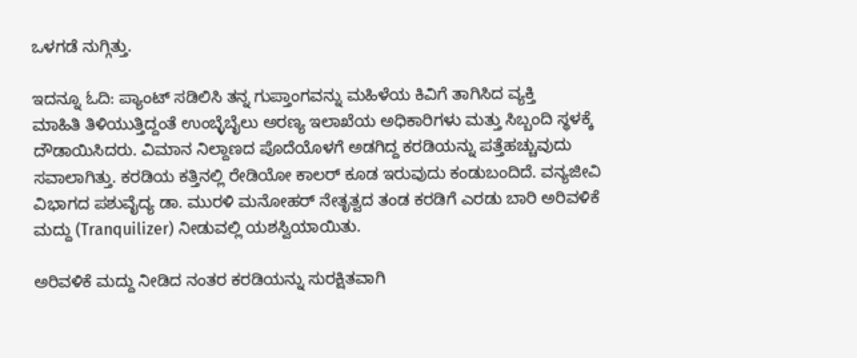ಒಳಗಡೆ ನುಗ್ಗಿತ್ತು.

ಇದನ್ನೂ ಓದಿ: ಪ್ಯಾಂಟ್ ಸಡಿಲಿಸಿ ತನ್ನ ಗುಪ್ತಾಂಗವನ್ನು ಮಹಿಳೆಯ ಕಿವಿಗೆ ತಾಗಿಸಿದ ವ್ಯಕ್ತಿ
ಮಾಹಿತಿ ತಿಳಿಯುತ್ತಿದ್ದಂತೆ ಉಂಬ್ಳೆಬೈಲು ಅರಣ್ಯ ಇಲಾಖೆಯ ಅಧಿಕಾರಿಗಳು ಮತ್ತು ಸಿಬ್ಬಂದಿ ಸ್ಥಳಕ್ಕೆ ದೌಡಾಯಿಸಿದರು. ವಿಮಾನ ನಿಲ್ದಾಣದ ಪೊದೆಯೊಳಗೆ ಅಡಗಿದ್ದ ಕರಡಿಯನ್ನು ಪತ್ತೆಹಚ್ಚುವುದು ಸವಾಲಾಗಿತ್ತು. ಕರಡಿಯ ಕತ್ತಿನಲ್ಲಿ ರೇಡಿಯೋ ಕಾಲರ್ ಕೂಡ ಇರುವುದು ಕಂಡುಬಂದಿದೆ. ವನ್ಯಜೀವಿ ವಿಭಾಗದ ಪಶುವೈದ್ಯ ಡಾ. ಮುರಳಿ ಮನೋಹರ್ ನೇತೃತ್ವದ ತಂಡ ಕರಡಿಗೆ ಎರಡು ಬಾರಿ ಅರಿವಳಿಕೆ ಮದ್ದು (Tranquilizer) ನೀಡುವಲ್ಲಿ ಯಶಸ್ವಿಯಾಯಿತು.

ಅರಿವಳಿಕೆ ಮದ್ದು ನೀಡಿದ ನಂತರ ಕರಡಿಯನ್ನು ಸುರಕ್ಷಿತವಾಗಿ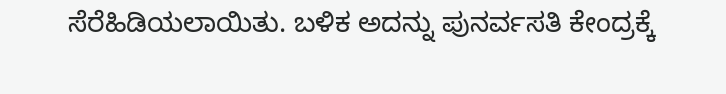ಸೆರೆಹಿಡಿಯಲಾಯಿತು. ಬಳಿಕ ಅದನ್ನು ಪುನರ್ವಸತಿ ಕೇಂದ್ರಕ್ಕೆ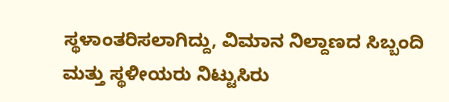ಸ್ಥಳಾಂತರಿಸಲಾಗಿದ್ದು, ವಿಮಾನ ನಿಲ್ದಾಣದ ಸಿಬ್ಬಂದಿ ಮತ್ತು ಸ್ಥಳೀಯರು ನಿಟ್ಟುಸಿರು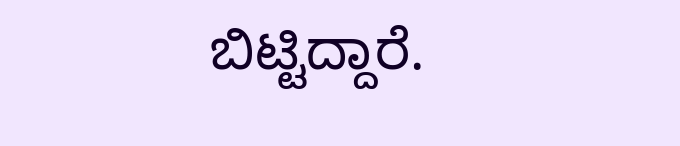ಬಿಟ್ಟಿದ್ದಾರೆ.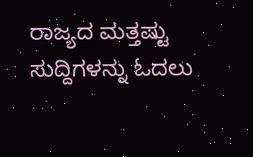ರಾಜ್ಯದ ಮತ್ತಷ್ಟು ಸುದ್ದಿಗಳನ್ನು ಓದಲು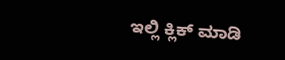ಇಲ್ಲಿ ಕ್ಲಿಕ್ ಮಾಡಿ